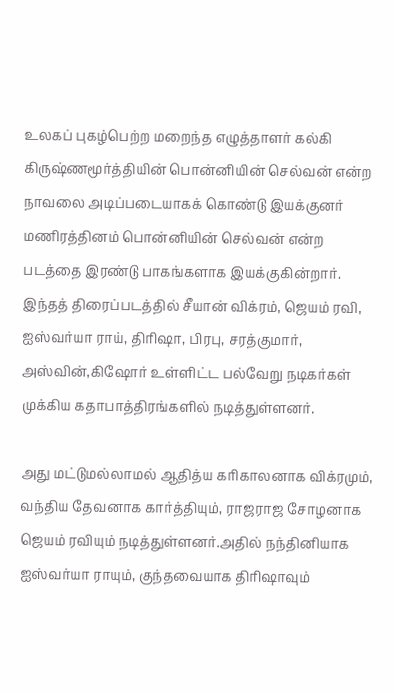உலகப் புகழ்பெற்ற மறைந்த எழுத்தாளர் கல்கி கிருஷ்ணமூர்த்தியின் பொன்னியின் செல்வன் என்ற நாவலை அடிப்படையாகக் கொண்டு இயக்குனர் மணிரத்தினம் பொன்னியின் செல்வன் என்ற படத்தை இரண்டு பாகங்களாக இயக்குகின்றார். இந்தத் திரைப்படத்தில் சீயான் விக்ரம், ஜெயம் ரவி, ஐஸ்வர்யா ராய், திரிஷா, பிரபு, சரத்குமார், அஸ்வின்,கிஷோர் உள்ளிட்ட பல்வேறு நடிகர்கள் முக்கிய கதாபாத்திரங்களில் நடித்துள்ளனர்.

அது மட்டுமல்லாமல் ஆதித்ய கரிகாலனாக விக்ரமும், வந்திய தேவனாக கார்த்தியும், ராஜராஜ சோழனாக ஜெயம் ரவியும் நடித்துள்ளனர்.அதில் நந்தினியாக ஐஸ்வர்யா ராயும், குந்தவையாக திரிஷாவும்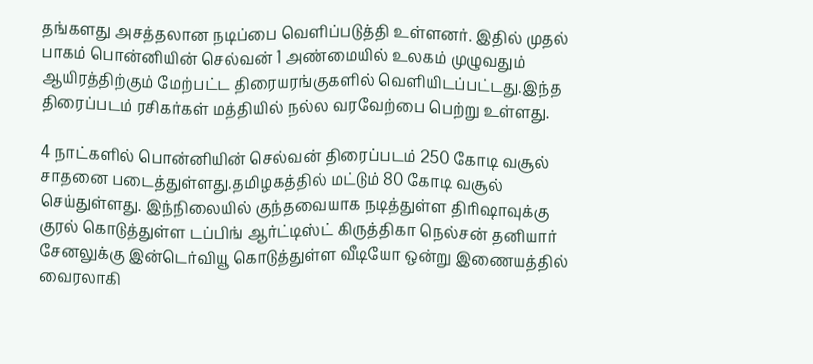தங்களது அசத்தலான நடிப்பை வெளிப்படுத்தி உள்ளனர். இதில் முதல் பாகம் பொன்னியின் செல்வன் 1 அண்மையில் உலகம் முழுவதும் ஆயிரத்திற்கும் மேற்பட்ட திரையரங்குகளில் வெளியிடப்பட்டது.இந்த திரைப்படம் ரசிகர்கள் மத்தியில் நல்ல வரவேற்பை பெற்று உள்ளது.

4 நாட்களில் பொன்னியின் செல்வன் திரைப்படம் 250 கோடி வசூல் சாதனை படைத்துள்ளது.தமிழகத்தில் மட்டும் 80 கோடி வசூல் செய்துள்ளது. இந்நிலையில் குந்தவையாக நடித்துள்ள திரிஷாவுக்கு குரல் கொடுத்துள்ள டப்பிங் ஆர்ட்டிஸ்ட் கிருத்திகா நெல்சன் தனியார் சேனலுக்கு இன்டெர்வியூ கொடுத்துள்ள வீடியோ ஒன்று இணையத்தில் வைரலாகி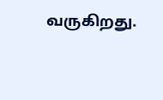வருகிறது.